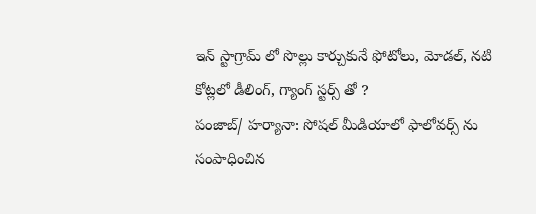ఇన్ స్టాగ్రామ్ లో సొల్లు కార్చుకునే ఫోటోలు, మోడల్, నటి కోట్లలో డీలింగ్, గ్యాంగ్ స్టర్స్ తో ?
పంజాబ్/ హర్యానా: సోషల్ మీడియాలో ఫాలోవర్స్ ను సంపాధించిన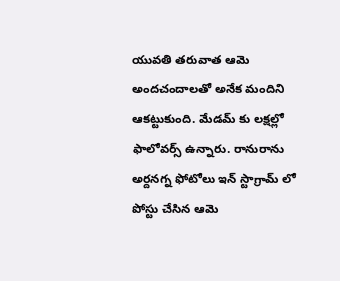యువతి తరువాత ఆమె అందచందాలతో అనేక మందిని ఆకట్టుకుంది. మేడమ్ కు లక్షల్లో ఫాలోవర్స్ ఉన్నారు. రానురాను అర్దనగ్న ఫోటోలు ఇన్ స్టాగ్రామ్ లో పోస్టు చేసిన ఆమె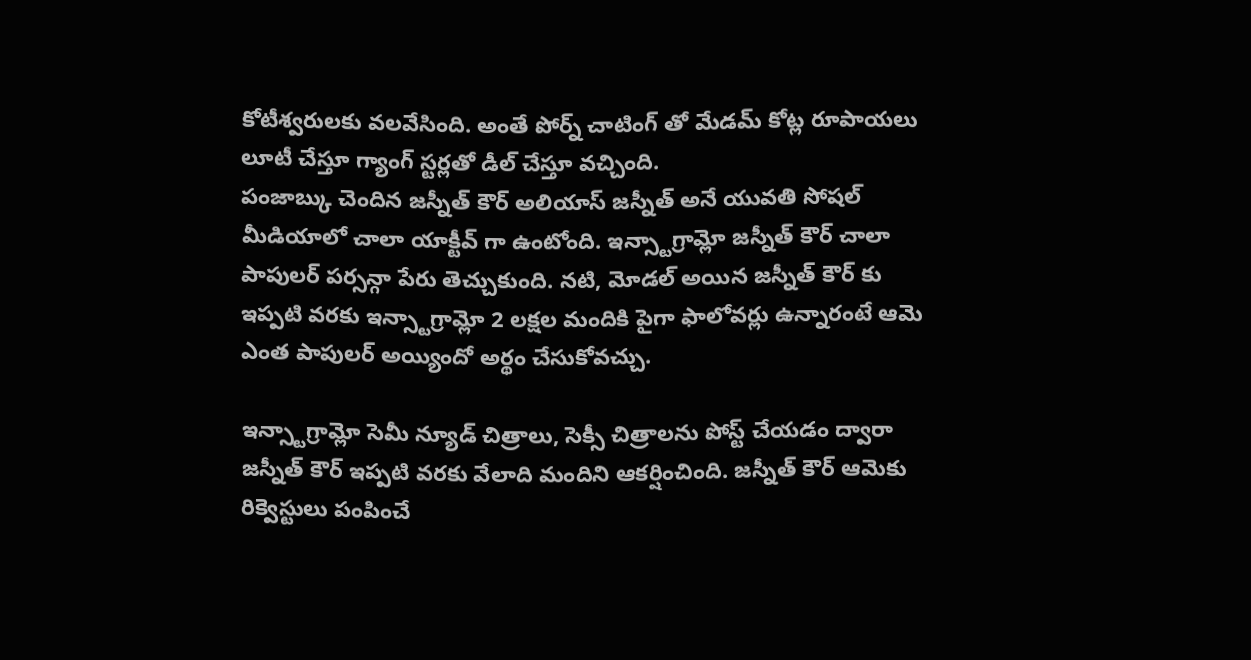కోటీశ్వరులకు వలవేసింది. అంతే పోర్న్ చాటింగ్ తో మేడమ్ కోట్ల రూపాయలు లూటీ చేస్తూ గ్యాంగ్ స్టర్లతో డీల్ చేస్తూ వచ్చింది.
పంజాబ్కు చెందిన జస్నీత్ కౌర్ అలియాస్ జస్నీత్ అనే యువతి సోషల్ మీడియాలో చాలా యాక్టీవ్ గా ఉంటోంది. ఇన్స్టాగ్రామ్లో జస్నీత్ కౌర్ చాలా పాపులర్ పర్సన్గా పేరు తెచ్చుకుంది. నటి, మోడల్ అయిన జస్నీత్ కౌర్ కు ఇప్పటి వరకు ఇన్స్టాగ్రామ్లో 2 లక్షల మందికి పైగా ఫాలోవర్లు ఉన్నారంటే ఆమె ఎంత పాపులర్ అయ్యిందో అర్థం చేసుకోవచ్చు.

ఇన్స్టాగ్రామ్లో సెమీ న్యూడ్ చిత్రాలు, సెక్సీ చిత్రాలను పోస్ట్ చేయడం ద్వారా జస్నీత్ కౌర్ ఇప్పటి వరకు వేలాది మందిని ఆకర్షించింది. జస్నీత్ కౌర్ ఆమెకు రిక్వెస్టులు పంపించే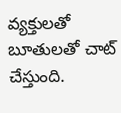వ్యక్తులతో బూతులతో చాట్ చేస్తుంది.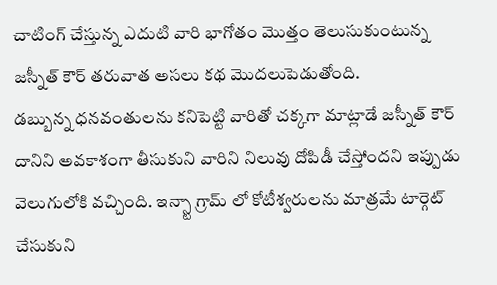చాటింగ్ చేస్తున్న ఎదుటి వారి భాగోతం మొత్తం తెలుసుకుంటున్న జస్నీత్ కౌర్ తరువాత అసలు కథ మొదలుపెడుతోంది.
డబ్బున్న ధనవంతులను కనిపెట్టి వారితో చక్కగా మాట్లాడే జస్నీత్ కౌర్ దానిని అవకాశంగా తీసుకుని వారిని నిలువు దోపిడీ చేస్తోందని ఇప్పుడు వెలుగులోకి వచ్చింది. ఇన్స్టా గ్రామ్ లో కోటీశ్వరులను మాత్రమే టార్గెట్ చేసుకుని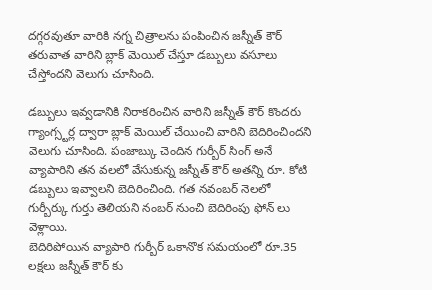దగ్గరవుతూ వారికి నగ్న చిత్రాలను పంపించిన జస్నీత్ కౌర్ తరువాత వారిని బ్లాక్ మెయిల్ చేస్తూ డబ్బులు వసూలు చేస్తోందని వెలుగు చూసింది.

డబ్బులు ఇవ్వడానికి నిరాకరించిన వారిని జస్నీత్ కౌర్ కొందరు గ్యాంగ్స్టర్ల ద్వారా బ్లాక్ మెయిల్ చేయించి వారిని బెదిరించిందని వెలుగు చూసింది. పంజాబ్కు చెందిన గుర్బీర్ సింగ్ అనే వ్యాపారిని తన వలలో వేసుకున్న జస్నీత్ కౌర్ అతన్ని రూ. కోటి డబ్బులు ఇవ్వాలని బెదిరించింది. గత నవంబర్ నెలలో గుర్బీర్కు గుర్తు తెలియని నంబర్ నుంచి బెదిరింపు ఫోన్ లు వెళ్లాయి.
బెదిరిపోయిన వ్యాపారి గుర్బీర్ ఒకానొక సమయంలో రూ.35 లక్షలు జస్నీత్ కౌర్ కు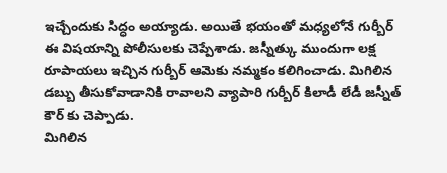ఇచ్చేందుకు సిద్ధం అయ్యాడు. అయితే భయంతో మధ్యలోనే గుర్బీర్ ఈ విషయాన్ని పోలీసులకు చెప్పేశాడు. జస్నీత్కు ముందుగా లక్ష రూపాయలు ఇచ్చిన గుర్బీర్ ఆమెకు నమ్మకం కలిగించాడు. మిగిలిన డబ్బు తీసుకోవాడానికి రావాలని వ్యాపారి గుర్బీర్ కిలాడీ లేడీ జస్నీత్ కౌర్ కు చెప్పాడు.
మిగిలిన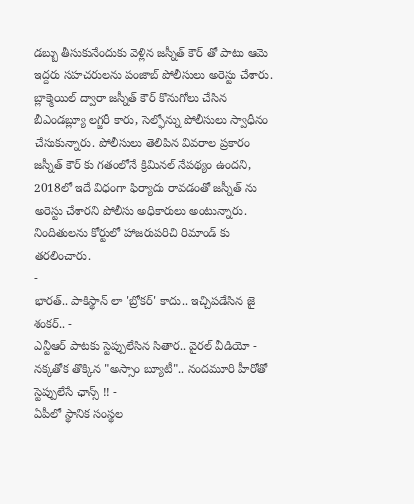డబ్బు తీసుకునేందుకు వెళ్లిన జస్నీత్ కౌర్ తో పాటు ఆమె ఇద్దరు సహచరులను పంజాబ్ పోలీసులు అరెస్టు చేశారు. బ్లాక్మెయిల్ ద్వారా జస్నీత్ కౌర్ కొనుగోలు చేసిన బీఎండబ్ల్యూ లగ్జరీ కారు, సెల్ఫోన్ను పోలీసులు స్వాధీనం చేసుకున్నారు. పోలీసులు తెలిపిన వివరాల ప్రకారం జస్నీత్ కౌర్ కు గతంలోనే క్రిమినల్ నేపథ్యం ఉందని, 2018లో ఇదే విధంగా ఫిర్యాదు రావడంతో జస్నీత్ ను అరెస్టు చేశారని పోలీసు అధికారులు అంటున్నారు. నిందితులను కోర్టులో హాజరుపరిచి రిమాండ్ కు తరలించారు.
-
భారత్.. పాకిస్థాన్ లా 'బ్రోకర్' కాదు.. ఇచ్చిపడేసిన జై శంకర్.. -
ఎన్టీఆర్ పాటకు స్టెప్పులేసిన సితార.. వైరల్ వీడియో -
నక్కతోక తొక్కిన "అస్సాం బ్యూటీ".. నందమూరి హీరోతో స్టెప్పులేసే ఛాన్స్ !! -
ఏపీలో స్థానిక సంస్థల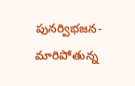పునర్విభజన- మారిపోతున్న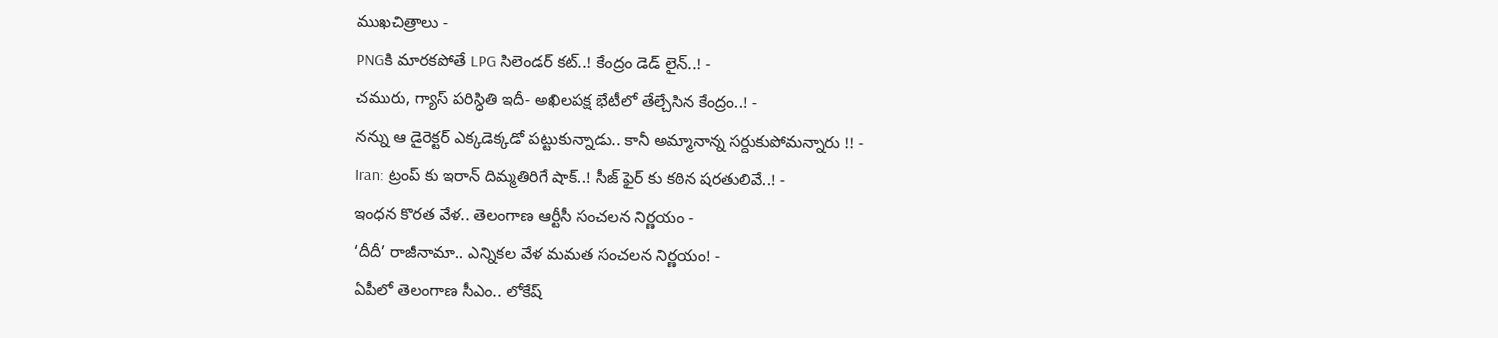ముఖచిత్రాలు -
PNGకి మారకపోతే LPG సిలెండర్ కట్..! కేంద్రం డెడ్ లైన్..! -
చమురు, గ్యాస్ పరిస్ధితి ఇదీ- అఖిలపక్ష భేటీలో తేల్చేసిన కేంద్రం..! -
నన్ను ఆ డైరెక్టర్ ఎక్కడెక్కడో పట్టుకున్నాడు.. కానీ అమ్మానాన్న సర్దుకుపోమన్నారు !! -
Iran: ట్రంప్ కు ఇరాన్ దిమ్మతిరిగే షాక్..! సీజ్ ఫైర్ కు కఠిన షరతులివే..! -
ఇంధన కొరత వేళ.. తెలంగాణ ఆర్టీసీ సంచలన నిర్ణయం -
‘దీదీ’ రాజీనామా.. ఎన్నికల వేళ మమత సంచలన నిర్ణయం! -
ఏపీలో తెలంగాణ సీఎం.. లోకేష్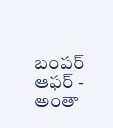బంపర్ ఆఫర్ -
అంతా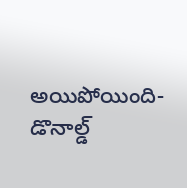అయిపోయింది- డొనాల్డ్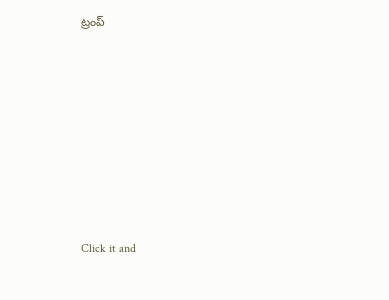ట్రంప్












Click it and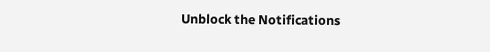Unblock the Notifications